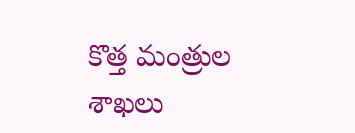కొత్త మంత్రుల శాఖలు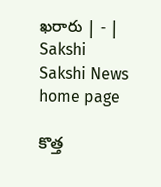ఖరారు | - | Sakshi
Sakshi News home page

కొత్త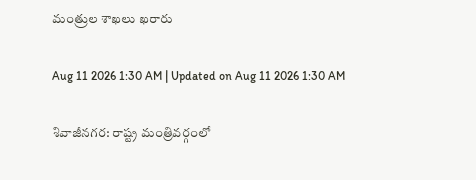మంత్రుల శాఖలు ఖరారు

Aug 11 2026 1:30 AM | Updated on Aug 11 2026 1:30 AM

శివాజీనగర: రాష్ట్ర మంత్రివర్గంలో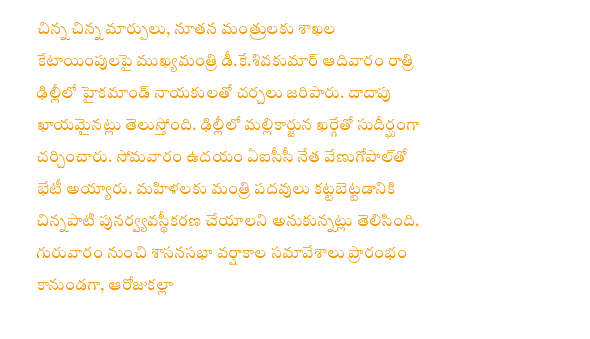చిన్న చిన్న మార్పులు, నూతన మంత్రులకు శాఖల కేటాయింపులపై ముఖ్యమంత్రి డీ.కే.శివకుమార్‌ ఆదివారం రాత్రి ఢిల్లీలో హైకమాండ్‌ నాయకులతో చర్చలు జరిపారు. దాదాపు ఖాయమైనట్లు తెలుస్తోంది. ఢిల్లీలో మల్లికార్జున ఖర్గేతో సుదీర్ఘంగా చర్చించారు. సోమవారం ఉదయం ఏఐసీసీ నేత వేణుగోపాల్‌తో భేటీ అయ్యారు. మహిళలకు మంత్రి పదవులు కట్టబెట్టడానికి చిన్నపాటి పునర్వ్యవస్థీకరణ చేయాలని అనుకున్నట్లు తెలిసింది. గురువారం నుంచి శాసనసభా వర్షాకాల సమావేశాలు ప్రారంభం కానుండగా, ఆరోజుకల్లా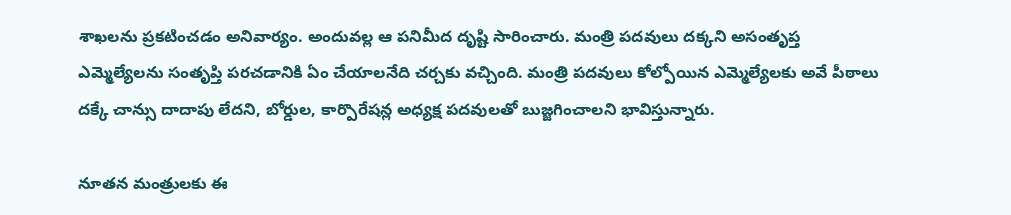శాఖలను ప్రకటించడం అనివార్యం. అందువల్ల ఆ పనిమీద దృష్టి సారించారు. మంత్రి పదవులు దక్కని అసంతృప్త ఎమ్మెల్యేలను సంతృప్తి పరచడానికి ఏం చేయాలనేది చర్చకు వచ్చింది. మంత్రి పదవులు కోల్పోయిన ఎమ్మెల్యేలకు అవే పీఠాలు దక్కే చాన్సు దాదాపు లేదని, బోర్డుల, కార్పొరేషన్ల అధ్యక్ష పదవులతో బుజ్జగించాలని భావిస్తున్నారు.

నూతన మంత్రులకు ఈ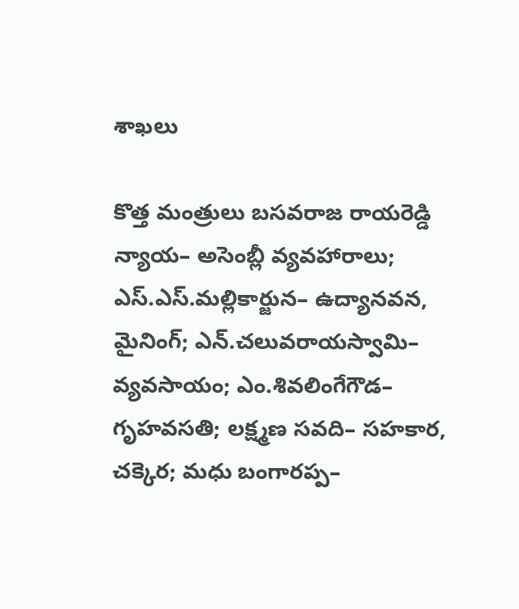శాఖలు

కొత్త మంత్రులు బసవరాజ రాయరెడ్డి న్యాయ– అసెంబ్లీ వ్యవహారాలు; ఎస్‌.ఎస్‌.మల్లికార్జున– ఉద్యానవన, మైనింగ్‌; ఎన్‌.చలువరాయస్వామి– వ్యవసాయం; ఎం.శివలింగేగౌడ– గృహవసతి; లక్ష్మణ సవది– సహకార, చక్కెర; మధు బంగారప్ప–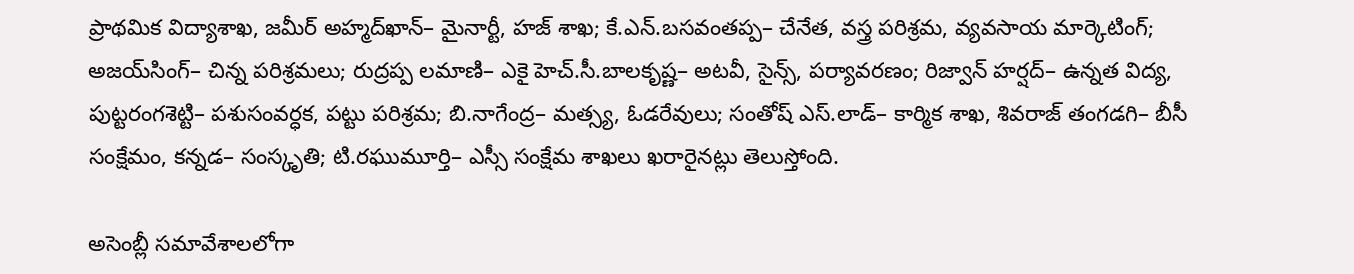ప్రాథమిక విద్యాశాఖ, జమీర్‌ అహ్మద్‌ఖాన్‌– మైనార్టీ, హజ్‌ శాఖ; కే.ఎన్‌.బసవంతప్ప– చేనేత, వస్త్ర పరిశ్రమ, వ్యవసాయ మార్కెటింగ్‌; అజయ్‌సింగ్‌– చిన్న పరిశ్రమలు; రుద్రప్ప లమాణి– ఎకై హెచ్‌.సీ.బాలకృష్ణ– అటవీ, సైన్స్‌, పర్యావరణం; రిజ్వాన్‌ హర్షద్‌– ఉన్నత విద్య, పుట్టరంగశెట్టి– పశుసంవర్ధక, పట్టు పరిశ్రమ; బి.నాగేంద్ర– మత్స్య, ఓడరేవులు; సంతోష్‌ ఎస్‌.లాడ్‌– కార్మిక శాఖ, శివరాజ్‌ తంగడగి– బీసీ సంక్షేమం, కన్నడ– సంస్కృతి; టి.రఘుమూర్తి– ఎస్సీ సంక్షేమ శాఖలు ఖరారైనట్లు తెలుస్తోంది.

అసెంబ్లీ సమావేశాలలోగా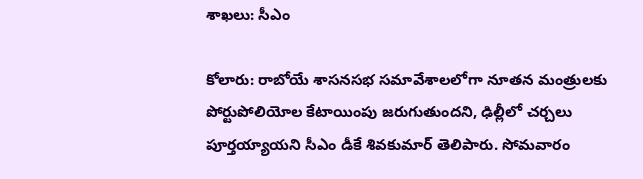శాఖలు: సీఎం

కోలారు: రాబోయే శాసనసభ సమావేశాలలోగా నూతన మంత్రులకు పోర్టుపోలియోల కేటాయింపు జరుగుతుందని, ఢిల్లీలో చర్చలు పూర్తయ్యాయని సీఎం డీకే శివకుమార్‌ తెలిపారు. సోమవారం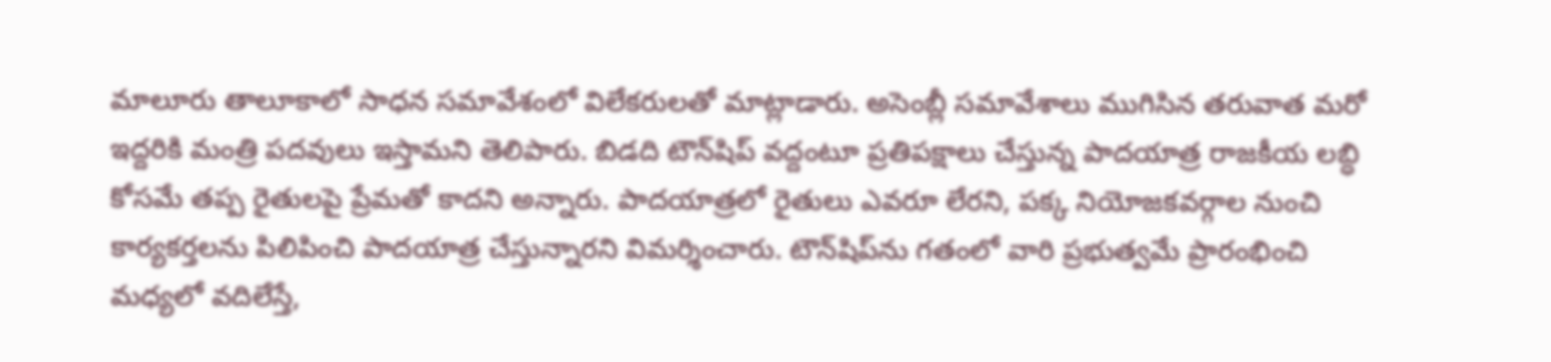మాలూరు తాలూకాలో సాధన సమావేశంలో విలేకరులతో మాట్లాడారు. అసెంబ్లీ సమావేశాలు ముగిసిన తరువాత మరో ఇద్దరికి మంత్రి పదవులు ఇస్తామని తెలిపారు. బిడది టౌన్‌షిప్‌ వద్దంటూ ప్రతిపక్షాలు చేస్తున్న పాదయాత్ర రాజకీయ లబ్ధి కోసమే తప్ప రైతులపై ప్రేమతో కాదని అన్నారు. పాదయాత్రలో రైతులు ఎవరూ లేరని, పక్క నియోజకవర్గాల నుంచి కార్యకర్తలను పిలిపించి పాదయాత్ర చేస్తున్నారని విమర్శించారు. టౌన్‌షిప్‌ను గతంలో వారి ప్రభుత్వమే ప్రారంభించి మధ్యలో వదిలేస్తే,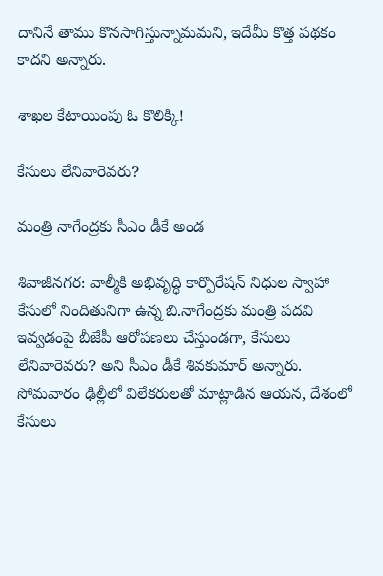దానినే తాము కొనసాగిస్తున్నామమని, ఇదేమీ కొత్త పథకం కాదని అన్నారు.

శాఖల కేటాయింపు ఓ కొలిక్కి!

కేసులు లేనివారెవరు?

మంత్రి నాగేంద్రకు సీఎం డీకే అండ

శివాజీనగర: వాల్మీకి అభివృద్ధి కార్పొరేషన్‌ నిధుల స్వాహా కేసులో నిందితునిగా ఉన్న బి.నాగేంద్రకు మంత్రి పదవి ఇవ్వడంపై బీజేపీ ఆరోపణలు చేస్తుండగా, కేసులు లేనివారెవరు? అని సీఎం డీకే శివకుమార్‌ అన్నారు. సోమవారం ఢిల్లీలో విలేకరులతో మాట్లాడిన ఆయన, దేశంలో కేసులు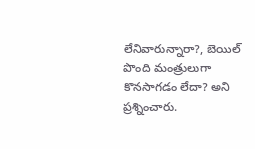లేనివారున్నారా?, బెయిల్‌ పొంది మంత్రులుగా కొనసాగడం లేదా? అని ప్రశ్నించారు.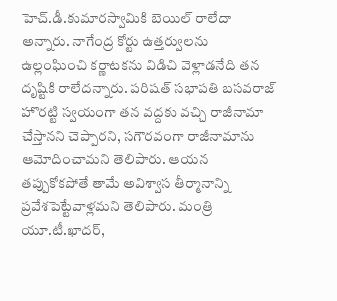హెచ్‌.డీ.కుమారస్వామికి బెయిల్‌ రాలేదా అన్నారు. నాగేంద్ర కోర్టు ఉత్తర్వులను ఉల్లంఘించి కర్ణాటకను విడిచి వెళ్లాడనేది తన దృష్టికి రాలేదన్నారు. పరిషత్‌ సభాపతి బసవరాజ్‌ హొరట్టి స్వయంగా తన వద్దకు వచ్చి రాజీనామా చేస్తానని చెప్పారని, సగౌరవంగా రాజీనామాను ఆమోదించామని తెలిపారు. ఆయన తప్పుకోకపోతే తామే అవిశ్వాస తీర్మానాన్ని ప్రవేశపెట్టేవాళ్లమని తెలిపారు. మంత్రి యూ.టీ.ఖాదర్‌,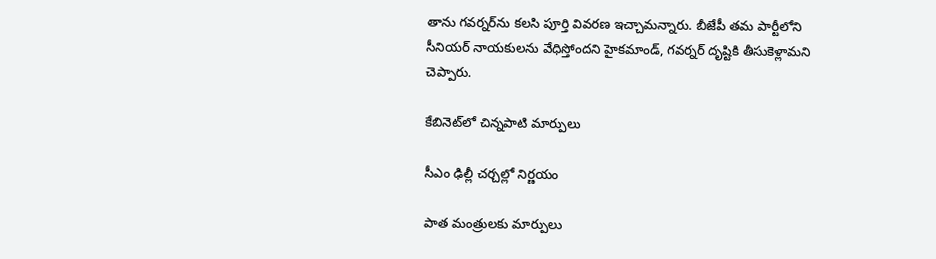తాను గవర్నర్‌ను కలసి పూర్తి వివరణ ఇచ్చామన్నారు. బీజేపీ తమ పార్టీలోని సీనియర్‌ నాయకులను వేధిస్తోందని హైకమాండ్‌, గవర్నర్‌ దృష్టికి తీసుకెళ్లామని చెప్పారు.

కేబినెట్‌లో చిన్నపాటి మార్పులు

సీఎం ఢిల్లీ చర్చల్లో నిర్ణయం

పాత మంత్రులకు మార్పులు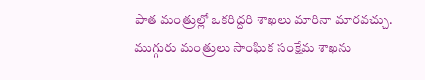పాత మంత్రుల్లో ఒకరిద్దరి శాఖలు మారినా మారవచ్చు. ముగ్గురు మంత్రులు సాంఘిక సంక్షేమ శాఖను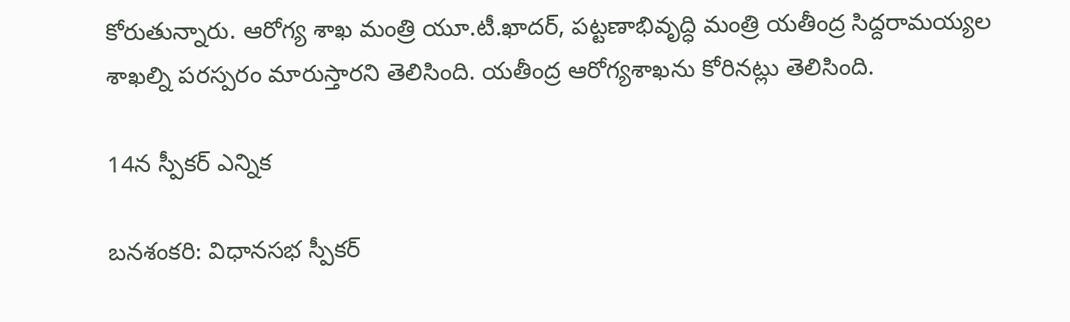కోరుతున్నారు. ఆరోగ్య శాఖ మంత్రి యూ.టీ.ఖాదర్‌, పట్టణాభివృద్ధి మంత్రి యతీంద్ర సిద్దరామయ్యల శాఖల్ని పరస్పరం మారుస్తారని తెలిసింది. యతీంద్ర ఆరోగ్యశాఖను కోరినట్లు తెలిసింది.

14న స్పీకర్‌ ఎన్నిక

బనశంకరి: విధానసభ స్పీకర్‌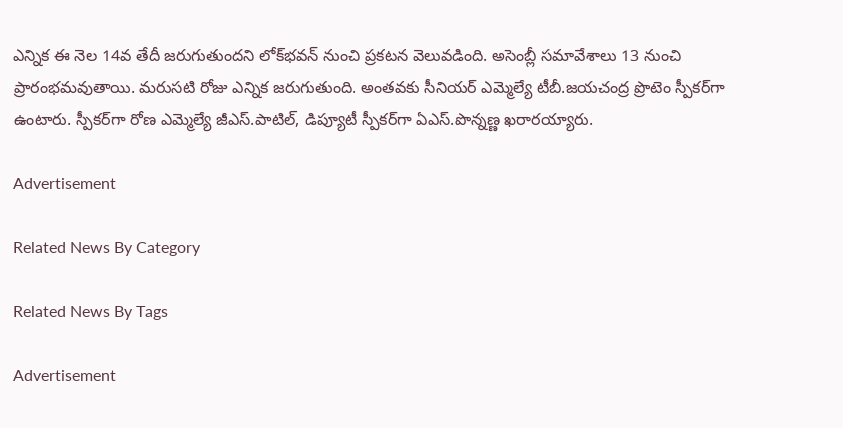ఎన్నిక ఈ నెల 14వ తేదీ జరుగుతుందని లోక్‌భవన్‌ నుంచి ప్రకటన వెలువడింది. అసెంబ్లీ సమావేశాలు 13 నుంచి ప్రారంభమవుతాయి. మరుసటి రోజు ఎన్నిక జరుగుతుంది. అంతవకు సీనియర్‌ ఎమ్మెల్యే టీబీ.జయచంద్ర ప్రొటెం స్పీకర్‌గా ఉంటారు. స్పీకర్‌గా రోణ ఎమ్మెల్యే జీఎస్‌.పాటిల్‌, డిప్యూటీ స్పీకర్‌గా ఏఎస్‌.పొన్నణ్ణ ఖరారయ్యారు.

Advertisement

Related News By Category

Related News By Tags

Advertisement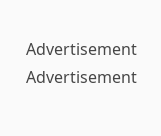Advertisement
Advertisement